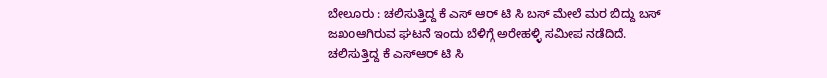ಬೇಲೂರು : ಚಲಿಸುತ್ತಿದ್ದ ಕೆ ಎಸ್ ಆರ್ ಟಿ ಸಿ ಬಸ್ ಮೇಲೆ ಮರ ಬಿದ್ದು ಬಸ್ ಜಖoಆಗಿರುವ ಘಟನೆ ಇಂದು ಬೆಳಿಗ್ಗೆ ಅರೇಹಳ್ಳಿ ಸಮೀಪ ನಡೆದಿದೆ.
ಚಲಿಸುತ್ತಿದ್ದ ಕೆ ಎಸ್ಆರ್ ಟಿ ಸಿ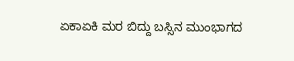ಏಕಾಏಕಿ ಮರ ಬಿದ್ದು ಬಸ್ಸಿನ ಮುಂಭಾಗದ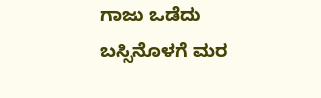ಗಾಜು ಒಡೆದು ಬಸ್ಸಿನೊಳಗೆ ಮರ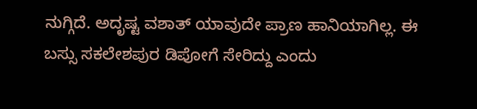ನುಗ್ಗಿದೆ. ಅದೃಷ್ಟ ವಶಾತ್ ಯಾವುದೇ ಪ್ರಾಣ ಹಾನಿಯಾಗಿಲ್ಲ. ಈ ಬಸ್ಸು ಸಕಲೇಶಪುರ ಡಿಪೋಗೆ ಸೇರಿದ್ದು ಎಂದು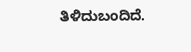ತಿಳಿದುಬಂದಿದೆ.